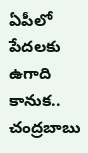ఏపీలో పేదలకు ఉగాది కానుక.. చంద్రబాబు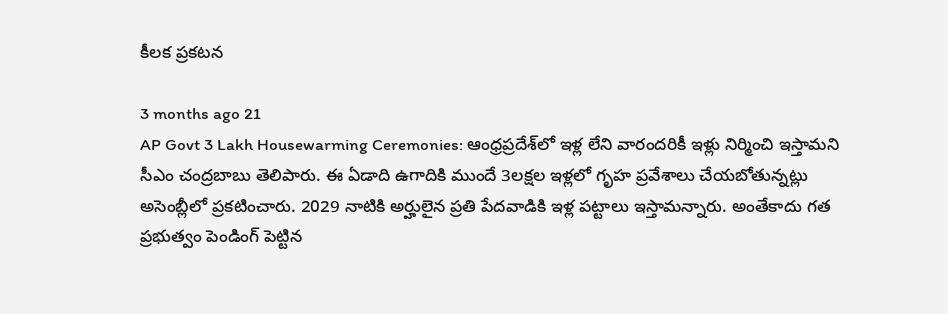కీలక ప్రకటన

3 months ago 21
AP Govt 3 Lakh Housewarming Ceremonies: ఆంధ్రప్రదేశ్‌లో ఇళ్ల లేని వారందరికీ ఇళ్లు నిర్మించి ఇస్తామని సీఎం చంద్రబాబు తెలిపారు. ఈ ఏడాది ఉగాదికి ముందే 3లక్షల ఇళ్లలో గృహ ప్రవేశాలు చేయబోతున్నట్లు అసెంబ్లీలో ప్రకటించారు. 2029 నాటికి అర్హులైన ప్రతి పేదవాడికి ఇళ్ల పట్టాలు ఇస్తామన్నారు. అంతేకాదు గత ప్రభుత్వం పెండింగ్ పెట్టిన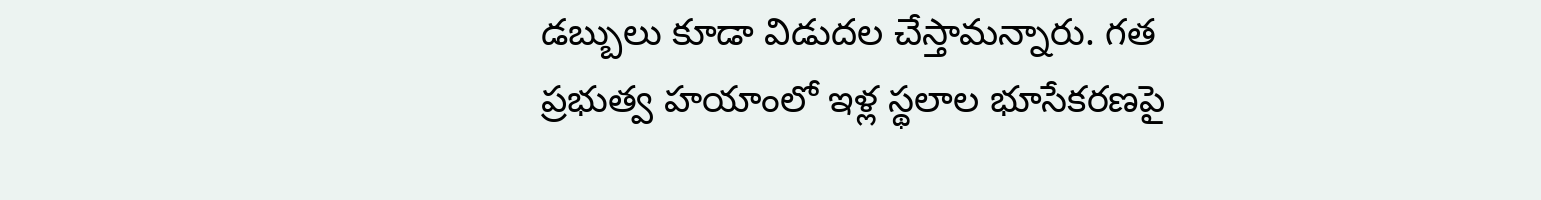డబ్బులు కూడా విడుదల చేస్తామన్నారు. గత ప్రభుత్వ హయాంలో ఇళ్ల స్థలాల భూసేకరణపై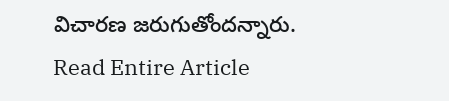విచారణ జరుగుతోందన్నారు.
Read Entire Article